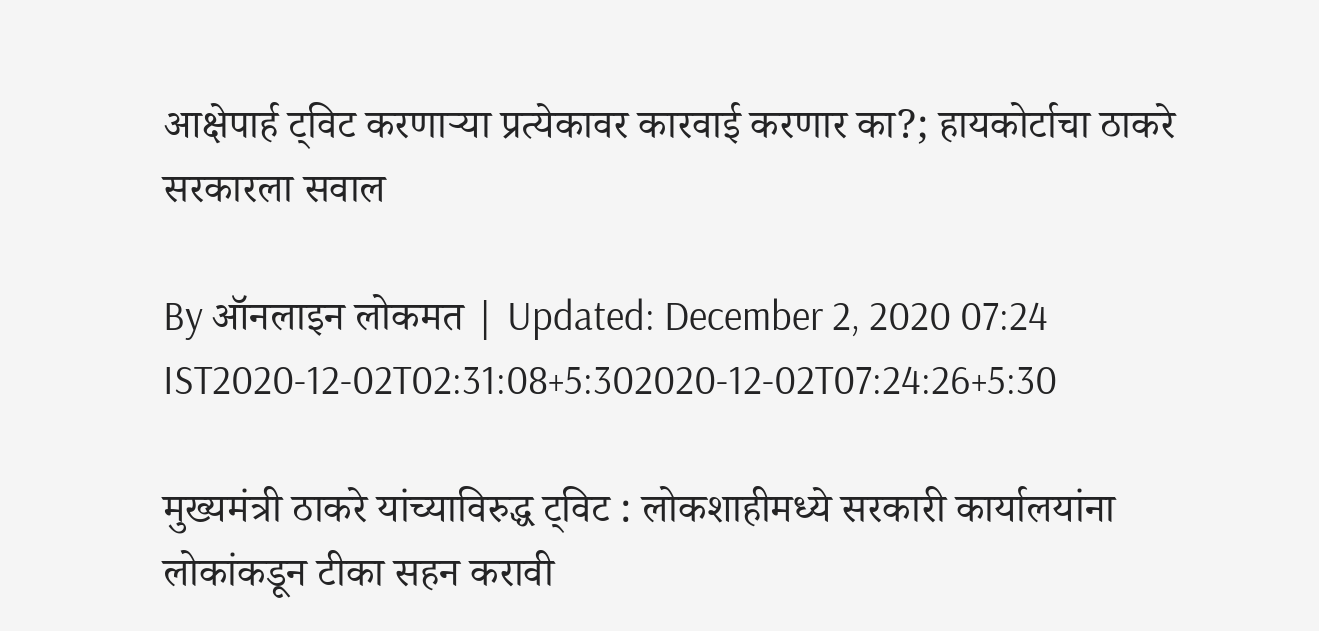आक्षेपार्ह ट्विट करणाऱ्या प्रत्येकावर कारवाई करणार का?; हायकोर्टाचा ठाकरे सरकारला सवाल

By ऑनलाइन लोकमत | Updated: December 2, 2020 07:24 IST2020-12-02T02:31:08+5:302020-12-02T07:24:26+5:30

मुख्यमंत्री ठाकरे यांच्याविरुद्ध ट्विट : लोकशाहीमध्ये सरकारी कार्यालयांना लोकांकडून टीका सहन करावी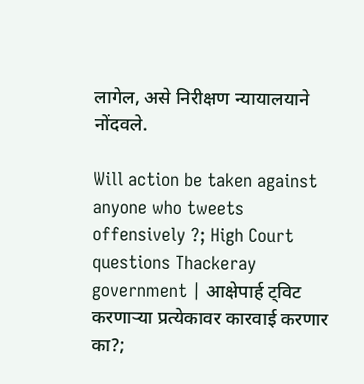लागेल, असे निरीक्षण न्यायालयाने नोंदवले.

Will action be taken against anyone who tweets offensively ?; High Court questions Thackeray government | आक्षेपार्ह ट्विट करणाऱ्या प्रत्येकावर कारवाई करणार का?;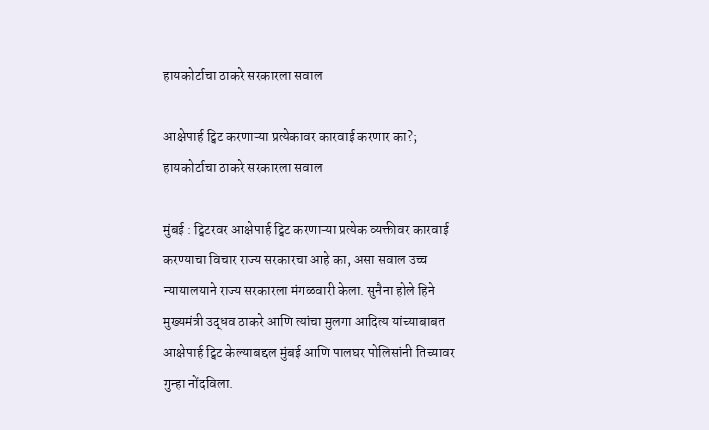हायकोर्टाचा ठाकरे सरकारला सवाल

आक्षेपार्ह ट्विट करणाऱ्या प्रत्येकावर कारवाई करणार का?; हायकोर्टाचा ठाकरे सरकारला सवाल

मुंबई : ट्विटरवर आक्षेपार्ह ट्विट करणाऱ्या प्रत्येक व्यक्तीवर कारवाई करण्याचा विचार राज्य सरकारचा आहे का, असा सवाल उच्च न्यायालयाने राज्य सरकारला मंगळवारी केला. सुनैना होले हिने मुख्यमंत्री उद्धव ठाकरे आणि त्यांचा मुलगा आदित्य यांच्याबाबत आक्षेपार्ह ट्विट केल्याबद्दल मुंबई आणि पालघर पोलिसांनी तिच्यावर गुन्हा नोंदविला.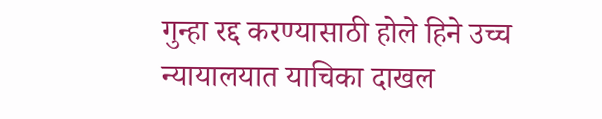गुन्हा रद्द करण्यासाठी होले हिने उच्च न्यायालयात याचिका दाखल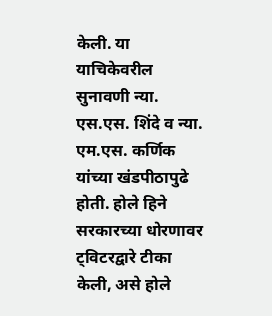केली. या याचिकेवरील सुनावणी न्या. एस.एस. शिंदे व न्या. एम.एस. कर्णिक यांच्या खंडपीठापुढे होती. होले हिने सरकारच्या धोरणावर ट्विटरद्वारे टीका केली, असे होले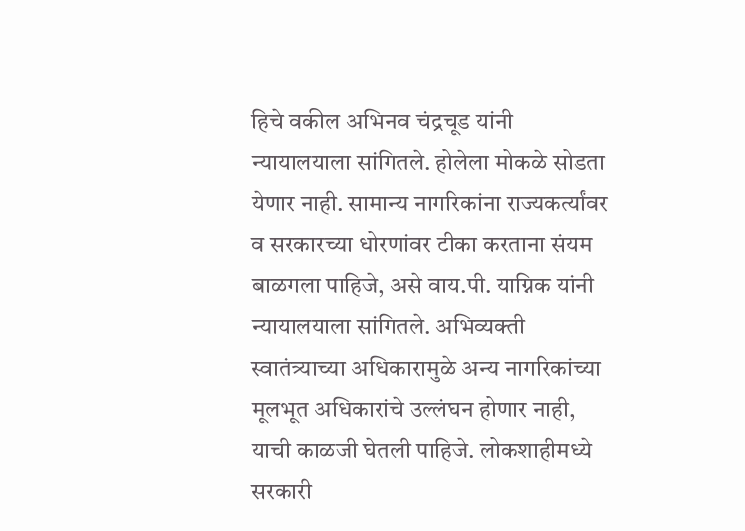हिचे वकील अभिनव चंद्रचूड यांनी न्यायालयाला सांगितले. होलेला मोकळे सोडता येणार नाही. सामान्य नागरिकांना राज्यकर्त्यांवर व सरकारच्या धोरणांवर टीका करताना संयम बाळगला पाहिजे, असे वाय.पी. याग्निक यांनी न्यायालयाला सांगितले. अभिव्यक्ती स्वातंत्र्याच्या अधिकारामुळे अन्य नागरिकांच्या मूलभूत अधिकारांचे उल्लंघन होणार नाही, याची काळजी घेतली पाहिजे. लोकशाहीमध्ये सरकारी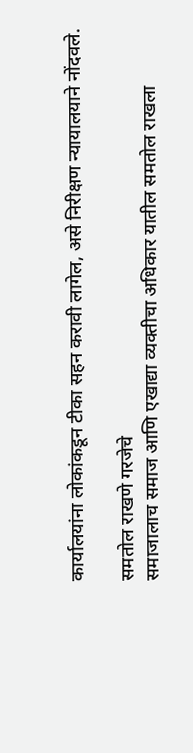कार्यालयांना लोकांकडून टीका सहन करावी लागेल, असे निरीक्षण न्यायालयाने नोंदवले.

समतोल राखणे गरजेचे
समाजालाच समाज आणि एखाद्या व्यक्तीचा अधिकार यातील समतोल राखला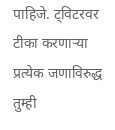पाहिजे. ट्विटरवर टीका करणाऱ्या प्रत्येक जणाविरुद्ध तुम्ही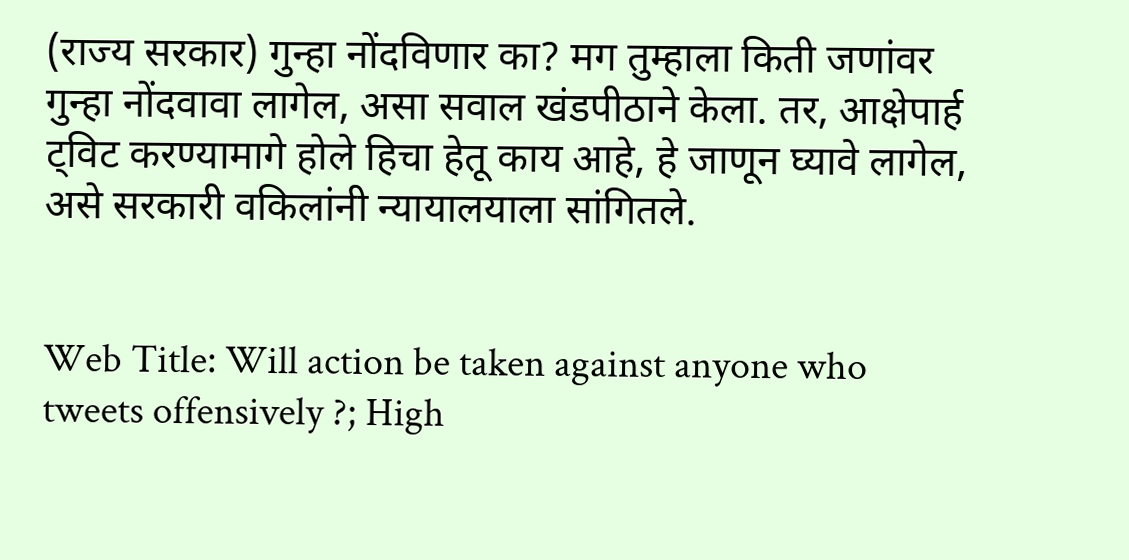(राज्य सरकार) गुन्हा नोंदविणार का? मग तुम्हाला किती जणांवर गुन्हा नोंदवावा लागेल, असा सवाल खंडपीठाने केला. तर, आक्षेपार्ह ट्विट करण्यामागे होले हिचा हेतू काय आहे, हे जाणून घ्यावे लागेल, असे सरकारी वकिलांनी न्यायालयाला सांगितले.


Web Title: Will action be taken against anyone who tweets offensively ?; High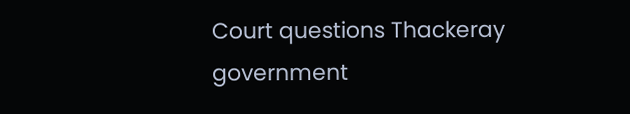Court questions Thackeray government